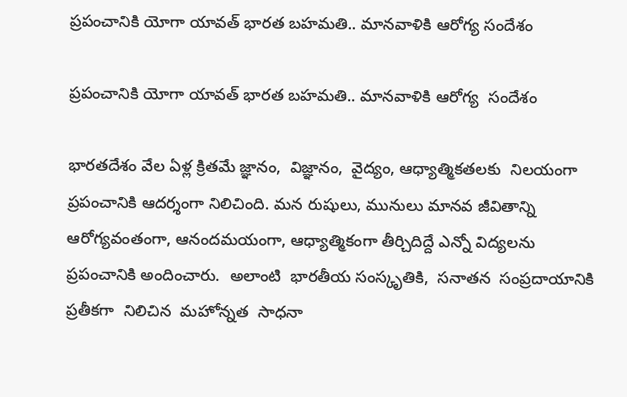ప్రపంచానికి యోగా యావత్ భార‌‌‌‌‌‌‌‌త బ‌‌‌‌‌‌‌‌హమతి.. మానవాళికి ఆరోగ్య సందేశం

ప్రపంచానికి యోగా యావత్ భార‌‌‌‌‌‌‌‌త బ‌‌‌‌‌‌‌‌హమతి.. మానవాళికి ఆరోగ్య  సందేశం

భారతదేశం వేల ఏళ్ల క్రితమే జ్ఞానం,  విజ్ఞానం,  వైద్యం, ఆధ్యాత్మికతలకు  నిలయంగా ప్రపంచానికి ఆదర్శంగా నిలిచింది. మన రుషులు, మునులు మానవ జీవితాన్ని ఆరోగ్యవంతంగా, ఆనందమయంగా, ఆధ్యాత్మికంగా తీర్చిదిద్దే ఎన్నో విద్యలను ప్రపంచానికి అందించారు.  అలాంటి  భారతీయ సంస్కృతికి,  సనాతన  సంప్రదాయానికి ప్రతీకగా  నిలిచిన  మహోన్నత  సాధనా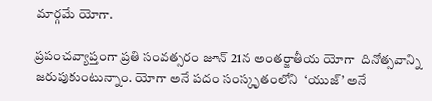మార్గమే యోగా.

ప్రపంచవ్యాప్తంగా ప్రతి సంవత్సరం జూన్ 21న అంతర్జాతీయ యోగా  దినోత్సవాన్ని  జరుపుకుంటున్నాం. యోగా అనే పదం సంస్కృతంలోని  ‘యుజ్’ అనే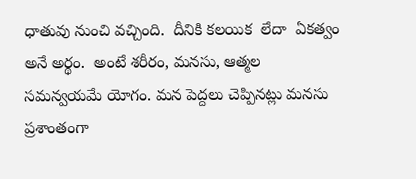ధాతువు నుంచి వచ్చింది.  దీనికి కలయిక  లేదా  ఏకత్వం అనే అర్థం.  అంటే శరీరం, మనసు, ఆత్మల సమన్వయమే యోగం. మన పెద్దలు చెప్పినట్లు మనసు ప్రశాంతంగా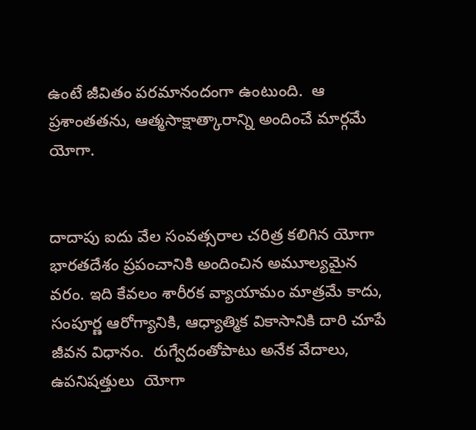ఉంటే జీవితం పరమానందంగా ఉంటుంది.  ఆ ప్రశాంతతను, ఆత్మసాక్షాత్కారాన్ని అందించే మార్గమే యోగా.


దాదాపు ఐదు వేల సంవత్సరాల చరిత్ర కలిగిన యోగా  భారతదేశం ప్రపంచానికి అందించిన అమూల్యమైన వరం. ఇది కేవలం శారీరక వ్యాయామం మాత్రమే కాదు,  సంపూర్ణ ఆరోగ్యానికి, ఆధ్యాత్మిక వికాసానికి దారి చూపే జీవన విధానం.  రుగ్వేదంతోపాటు అనేక వేదాలు,  ఉపనిషత్తులు  యోగా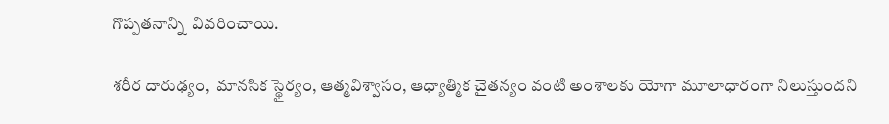గొప్పతనాన్ని  వివరించాయి.

శరీర దారుఢ్యం,  మానసిక స్థైర్యం, ఆత్మవిశ్వాసం, ఆధ్యాత్మిక చైతన్యం వంటి అంశాలకు యోగా మూలాధారంగా నిలుస్తుందని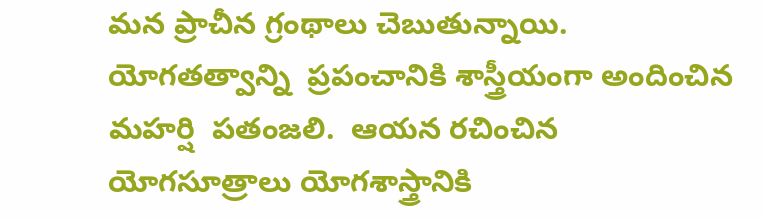మన ప్రాచీన గ్రంథాలు చెబుతున్నాయి.  యోగతత్వాన్ని  ప్రపంచానికి శాస్త్రీయంగా అందించిన  మహర్షి  పతంజలి.  ఆయన రచించిన యోగసూత్రాలు యోగశాస్త్రానికి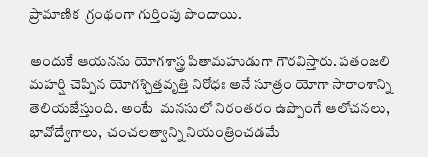ప్రామాణిక  గ్రంథంగా గుర్తింపు పొందాయి.

అందుకే ఆయనను యోగశాస్త్ర పితామహుడుగా గౌరవిస్తారు. పతంజలి మహర్షి చెప్పిన యోగశ్చిత్తవృత్తి నిరోధః అనే సూత్రం యోగా సారాంశాన్ని తెలియజేస్తుంది. అంటే  మనసులో నిరంతరం ఉప్పొంగే ఆలోచనలు, భావోద్వేగాలు,  చంచలత్వాన్ని నియంత్రించడమే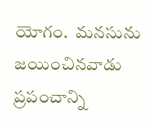యోగం.  మనసును జయించినవాడు  ప్రపంచాన్ని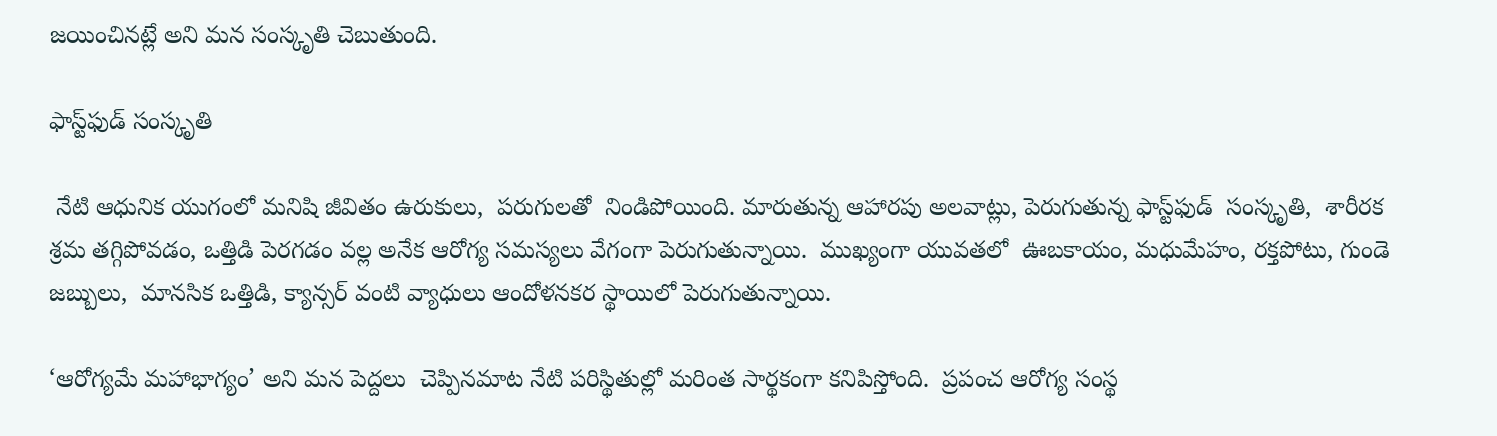జయించినట్లే అని మన సంస్కృతి చెబుతుంది.

ఫాస్ట్‌‌‌‌‌‌‌‌ఫుడ్ సంస్కృతి

 నేటి ఆధునిక యుగంలో మనిషి జీవితం ఉరుకులు,  పరుగులతో  నిండిపోయింది. మారుతున్న ఆహారపు అలవాట్లు, పెరుగుతున్న ఫాస్ట్‌‌‌‌‌‌‌‌ఫుడ్  సంస్కృతి,  శారీరక శ్రమ తగ్గిపోవడం, ఒత్తిడి పెరగడం వల్ల అనేక ఆరోగ్య సమస్యలు వేగంగా పెరుగుతున్నాయి.  ముఖ్యంగా యువతలో  ఊబకాయం, మధుమేహం, రక్తపోటు, గుండె జబ్బులు,  మానసిక ఒత్తిడి, క్యాన్సర్ వంటి వ్యాధులు ఆందోళనకర స్థాయిలో పెరుగుతున్నాయి.

‘ఆరోగ్యమే మహాభాగ్యం’ అని మన పెద్దలు  చెప్పినమాట నేటి పరిస్థితుల్లో మరింత సార్థకంగా కనిపిస్తోంది.  ప్రపంచ ఆరోగ్య సంస్థ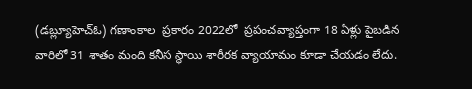(డబ్ల్యూహెచ్‌‌‌‌‌‌‌‌ఓ) గణాంకాల  ప్రకారం 2022లో  ప్రపంచవ్యాప్తంగా 18 ఏళ్లు పైబడిన వారిలో 31 శాతం మంది కనీస స్థాయి శారీరక వ్యాయామం కూడా చేయడం లేదు.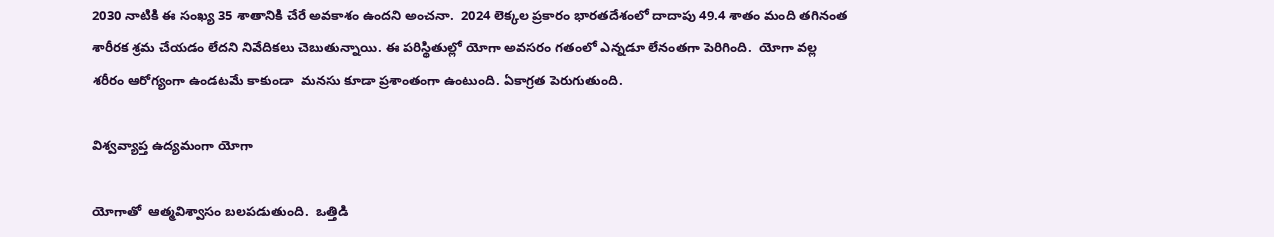2030 నాటికి ఈ సంఖ్య 35 శాతానికి చేరే అవకాశం ఉందని అంచనా.  2024 లెక్కల ప్రకారం భారతదేశంలో దాదాపు 49.4 శాతం మంది తగినంత శారీరక శ్రమ చేయడం లేదని నివేదికలు చెబుతున్నాయి. ఈ పరిస్థితుల్లో యోగా అవసరం గతంలో ఎన్నడూ లేనంతగా పెరిగింది.  యోగా వల్ల శరీరం ఆరోగ్యంగా ఉండటమే కాకుండా  మనసు కూడా ప్రశాంతంగా ఉంటుంది. ఏకాగ్రత పెరుగుతుంది.

విశ్వవ్యాప్త ఉద్యమంగా యోగా

యోగాతో  ఆత్మవిశ్వాసం బలపడుతుంది.  ఒత్తిడి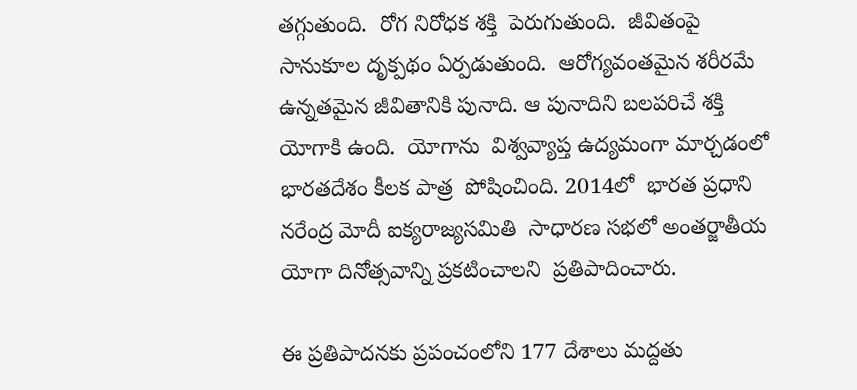తగ్గుతుంది.  రోగ నిరోధక శక్తి  పెరుగుతుంది.  జీవితంపై సానుకూల దృక్పథం ఏర్పడుతుంది.  ఆరోగ్యవంతమైన శరీరమే ఉన్నతమైన జీవితానికి పునాది. ఆ పునాదిని బలపరిచే శక్తి యోగాకి ఉంది.  యోగాను  విశ్వవ్యాప్త ఉద్యమంగా మార్చడంలో  భారతదేశం కీలక పాత్ర  పోషించింది. 2014లో  భారత ప్రధాని న‌‌‌‌‌‌‌‌రేంద్ర మోదీ ఐక్యరాజ్యసమితి  సాధారణ సభలో అంతర్జాతీయ యోగా దినోత్సవాన్ని ప్రకటించాలని  ప్రతిపాదించారు.

ఈ ప్రతిపాదనకు ప్రపంచంలోని 177 దేశాలు మద్దతు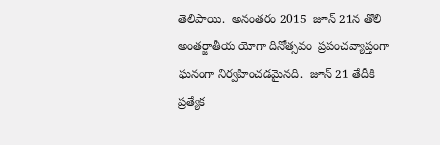తెలిపాయి.  అనంతరం 2015  జూన్ 21న తొలి అంతర్జాతీయ యోగా దినోత్సవం  ప్రపంచవ్యాప్తంగా ఘనంగా నిర్వహించడమైనది.  జూన్ 21 తేదీకి  ప్రత్యేక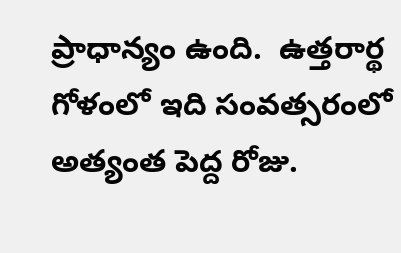ప్రాధాన్యం ఉంది.  ఉత్తరార్థ గోళంలో ఇది సంవత్సరంలో అత్యంత పెద్ద రోజు.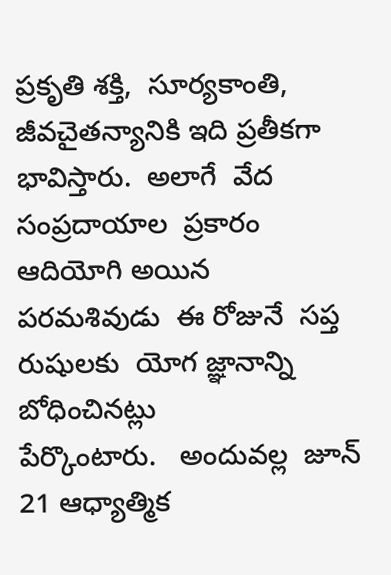ప్రకృతి శక్తి,  సూర్యకాంతి,  జీవచైతన్యానికి ఇది ప్రతీకగా భావిస్తారు.  అలాగే  వేద సంప్రదాయాల  ప్రకారం  ఆదియోగి అయిన  పరమశివుడు  ఈ రోజునే  సప్త రుషులకు  యోగ జ్ఞానాన్ని బోధించినట్లు
పేర్కొంటారు.   అందువల్ల  జూన్ 21 ఆధ్యాత్మిక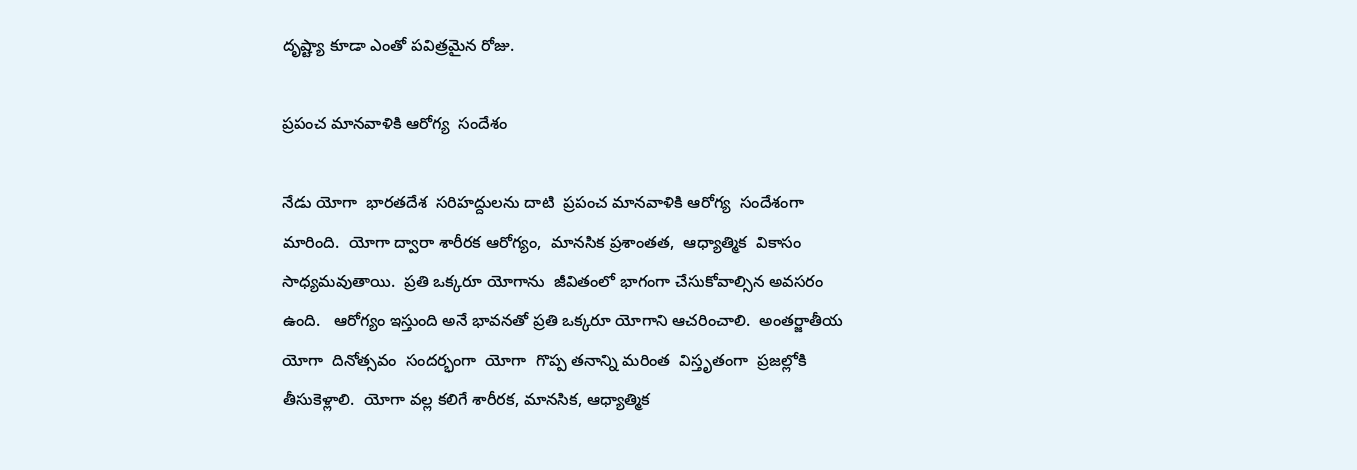దృష్ట్యా కూడా ఎంతో పవిత్రమైన రోజు.

ప్రపంచ మానవాళికి ఆరోగ్య  సందేశం

నేడు యోగా  భారతదేశ  సరిహద్దులను దాటి  ప్రపంచ మానవాళికి ఆరోగ్య  సందేశంగా మారింది.  యోగా ద్వారా శారీరక ఆరోగ్యం,  మానసిక ప్రశాంతత,  ఆధ్యాత్మిక  వికాసం  సాధ్యమవుతాయి.  ప్రతి ఒక్కరూ యోగాను  జీవితంలో భాగంగా చేసుకోవాల్సిన అవసరం ఉంది.   ఆరోగ్యం ఇస్తుంది అనే భావనతో ప్రతి ఒక్కరూ యోగాని ఆచరించాలి.  అంతర్జాతీయ యోగా  దినోత్సవం  సందర్భంగా  యోగా  గొప్ప తనాన్ని మరింత  విస్తృతంగా  ప్రజల్లోకి తీసుకెళ్లాలి.  యోగా వల్ల కలిగే శారీరక, మానసిక, ఆధ్యాత్మిక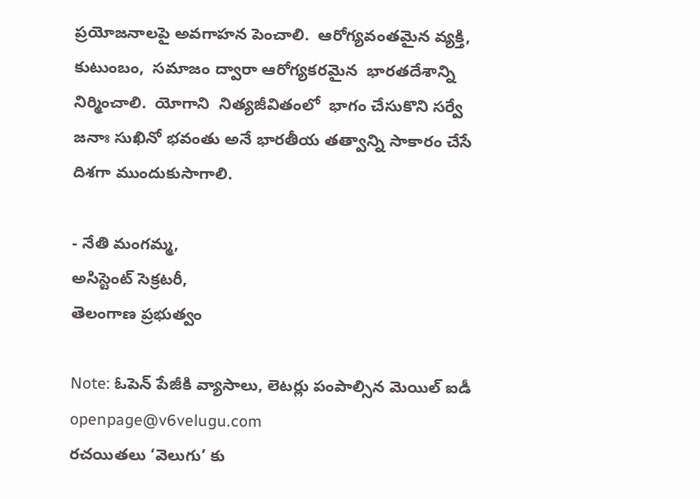ప్రయోజనాలపై అవగాహన పెంచాలి.  ఆరోగ్యవంతమైన వ్యక్తి,  కుటుంబం,  సమాజం ద్వారా ఆరోగ్యకరమైన  భారతదేశాన్ని  నిర్మించాలి.  యోగాని  నిత్యజీవితంలో  భాగం చేసుకొని సర్వే జనాః సుఖినో భవంతు అనే భారతీయ తత్వాన్ని సాకారం చేసే దిశగా ముందుకుసాగాలి.

- నేతి మంగ‌‌‌‌‌‌‌‌మ్మ,
అసిస్టెంట్ సెక్రట‌‌‌‌‌‌‌‌రీ,
తెలంగాణ ప్రభుత్వం

Note: ఓపెన్ పేజీకి వ్యాసాలు, లెటర్లు పంపాల్సిన మెయిల్ ఐడీ openpage@v6velugu.com
రచయితలు ‘వెలుగు’ కు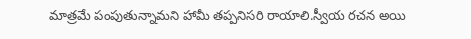మాత్రమే పంపుతున్నామని హామీ తప్పనిసరి రాయాలి.స్వీయ రచన అయి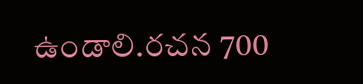ఉండాలి.రచన 700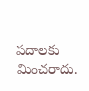పదాలకు మించరాదు.